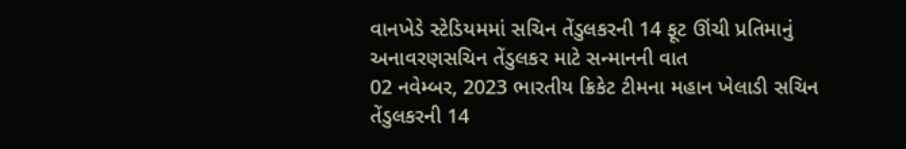વાનખેડે સ્ટેડિયમમાં સચિન તેંડુલકરની 14 ફૂટ ઊંચી પ્રતિમાનું અનાવરણસચિન તેંડુલકર માટે સન્માનની વાત
02 નવેમ્બર, 2023 ભારતીય ક્રિકેટ ટીમના મહાન ખેલાડી સચિન તેંડુલકરની 14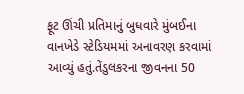ફૂટ ઊંચી પ્રતિમાનું બુધવારે મુંબઈના વાનખેડે સ્ટેડિયમમાં અનાવરણ કરવામાં આવ્યું હતું.તેંડુલકરના જીવનના 50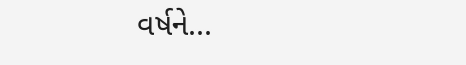વર્ષને...